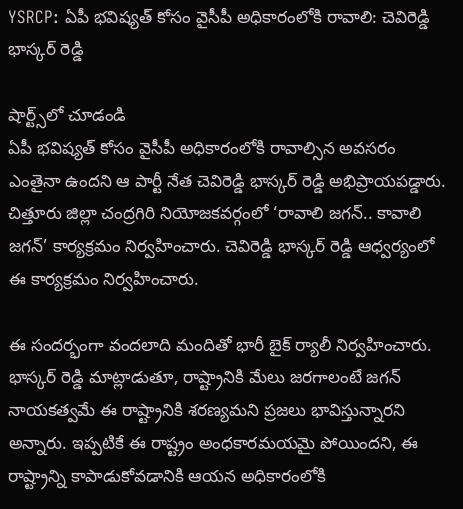YSRCP: ఏపీ భవిష్యత్ కోసం వైసీపీ అధికారంలోకి రావాలి: చెవిరెడ్డి భాస్కర్ రెడ్డి

షార్ట్స్‌లో చూడండి
ఏపీ భవిష్యత్ కోసం వైసీపీ అధికారంలోకి రావాల్సిన అవసరం ఎంతైనా ఉందని ఆ పార్టీ నేత చెవిరెడ్డి భాస్కర్ రెడ్డి అభిప్రాయపడ్డారు. చిత్తూరు జిల్లా చంద్రగిరి నియోజకవర్గంలో ‘రావాలి జగన్.. కావాలి జగన్’ కార్యక్రమం నిర్వహించారు. చెవిరెడ్డి భాస్కర్ రెడ్డి ఆధ్వర్యంలో ఈ కార్యక్రమం నిర్వహించారు.

ఈ సందర్భంగా వందలాది మందితో భారీ బైక్ ర్యాలీ నిర్వహించారు. భాస్కర్ రెడ్డి మాట్లాడుతూ, రాష్ట్రానికి మేలు జరగాలంటే జగన్ నాయకత్వమే ఈ రాష్ట్రానికి శరణ్యమని ప్రజలు భావిస్తున్నారని అన్నారు. ఇప్పటికే ఈ రాష్ట్రం అంధకారమయమై పోయిందని, ఈ రాష్ట్రాన్ని కాపాడుకోవడానికి ఆయన అధికారంలోకి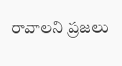రావాలని ప్రజలు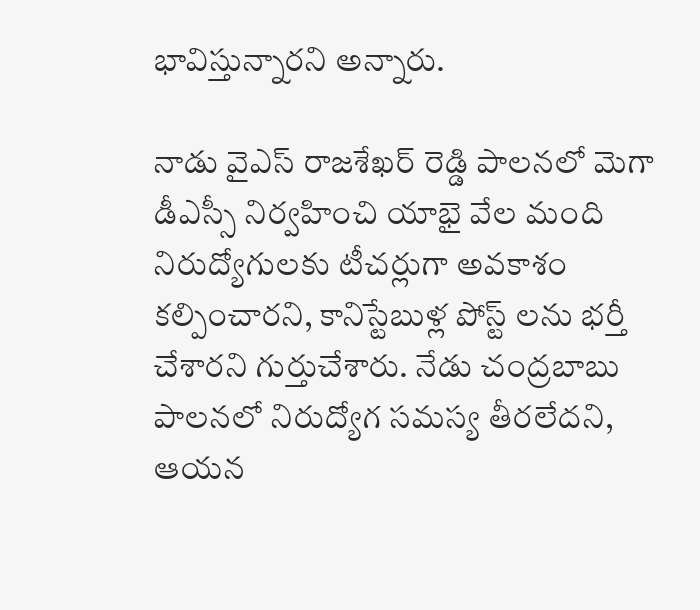భావిస్తున్నారని అన్నారు.

నాడు వైఎస్ రాజశేఖర్ రెడ్డి పాలనలో మెగా డీఎస్సీ నిర్వహించి యాభై వేల మంది నిరుద్యోగులకు టీచర్లుగా అవకాశం కల్పించారని, కానిస్టేబుళ్ల పోస్ట్ లను భర్తీ చేశారని గుర్తుచేశారు. నేడు చంద్రబాబు పాలనలో నిరుద్యోగ సమస్య తీరలేదని, ఆయన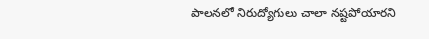పాలనలో నిరుద్యోగులు చాలా నష్టపోయారని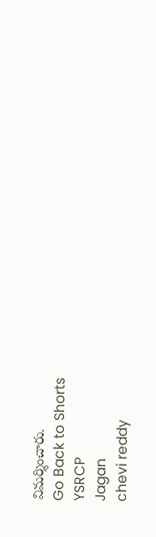విమర్శించారు.
Go Back to Shorts
YSRCP
Jagan
chevi reddy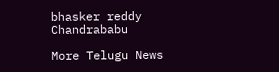bhasker reddy
Chandrababu

More Telugu News